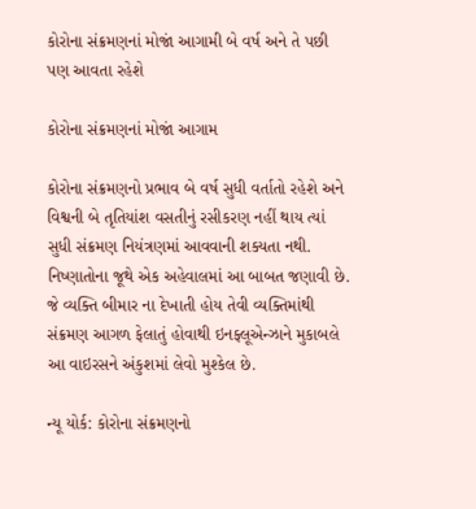કોરોના સંક્રમણનાં મોજાં આગામી બે વર્ષ અને તે પછી પણ આવતા રહેશે

કોરોના સંક્રમણનાં મોજાં આગામ

કોરોના સંક્રમણનો પ્રભાવ બે વર્ષ સુધી વર્તાતો રહેશે અને વિશ્વની બે તૃતિયાંશ વસતીનું રસીકરણ નહીં થાય ત્યાં સુધી સંક્રમણ નિયંત્રણમાં આવવાની શક્યતા નથી. નિષ્ણાતોના જૂથે એક અહેવાલમાં આ બાબત જણાવી છે. જે વ્યક્તિ બીમાર ના દેખાતી હોય તેવી વ્યક્તિમાંથી સંક્રમણ આગળ ફેલાતું હોવાથી ઇનફ્લૂએન્ઝાને મુકાબલે આ વાઇરસને અંકુશમાં લેવો મુશ્કેલ છે.

ન્યૂ યોર્ક: કોરોના સંક્રમણનો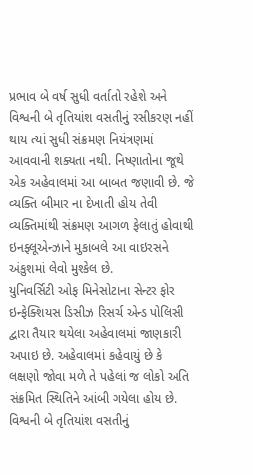પ્રભાવ બે વર્ષ સુધી વર્તાતો રહેશે અને વિશ્વની બે તૃતિયાંશ વસતીનું રસીકરણ નહીં થાય ત્યાં સુધી સંક્રમણ નિયંત્રણમાં આવવાની શક્યતા નથી. નિષ્ણાતોના જૂથે એક અહેવાલમાં આ બાબત જણાવી છે. જે વ્યક્તિ બીમાર ના દેખાતી હોય તેવી વ્યક્તિમાંથી સંક્રમણ આગળ ફેલાતું હોવાથી ઇનફ્લૂએન્ઝાને મુકાબલે આ વાઇરસને અંકુશમાં લેવો મુશ્કેલ છે.
યુનિવર્સિટી ઓફ મિનેસોટાના સેન્ટર ફોર ઇન્ફેક્શિયસ ડિસીઝ રિસર્ચ એન્ડ પોલિસી દ્વારા તૈયાર થયેલા અહેવાલમાં જાણકારી અપાઇ છે. અહેવાલમાં કહેવાયું છે કે લક્ષણો જોવા મળે તે પહેલાં જ લોકો અતિ સંક્રમિત સ્થિતિને આંબી ગયેલા હોય છે. વિશ્વની બે તૃતિયાંશ વસતીનું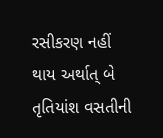રસીકરણ નહીં થાય અર્થાત્ બે તૃતિયાંશ વસતીની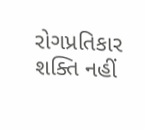રોગપ્રતિકાર શક્તિ નહીં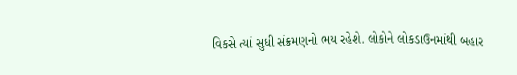વિકસે ત્યાં સુધી સંક્રમણનો ભય રહેશે. લોકોને લોકડાઉનમાંથી બહાર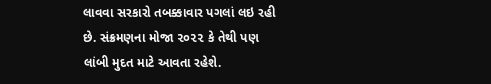લાવવા સરકારો તબક્કાવાર પગલાં લઇ રહી છે. સંક્રમણના મોજા ૨૦૨૨ કે તેથી પણ લાંબી મુદત માટે આવતા રહેશે.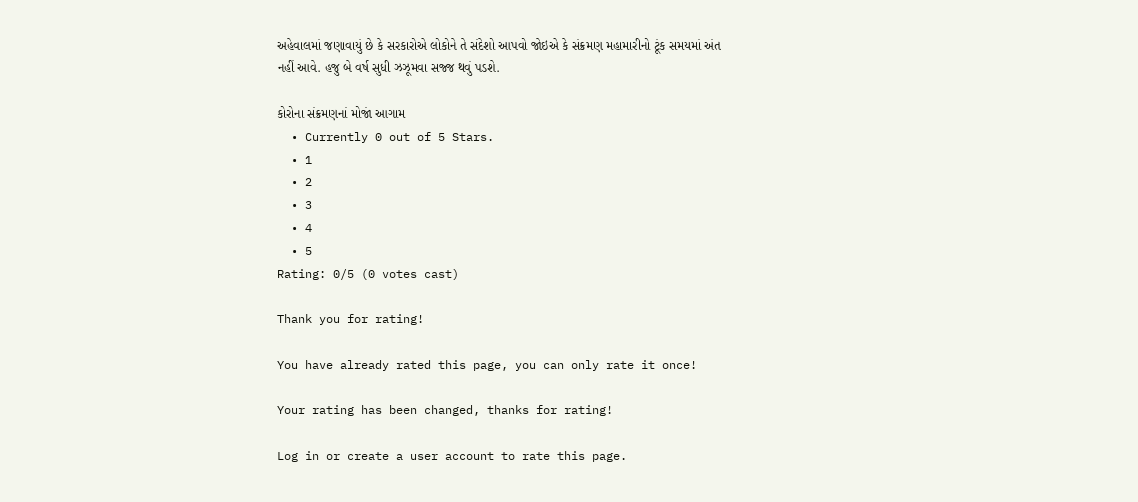અહેવાલમાં જણાવાયું છે કે સરકારોએ લોકોને તે સંદેશો આપવો જોઇએ કે સંક્રમણ મહામારીનો ટૂંક સમયમાં અંત નહીં આવે. હજુ બે વર્ષ સુધી ઝઝૂમવા સજ્જ થવું પડશે.

કોરોના સંક્રમણનાં મોજાં આગામ
  • Currently 0 out of 5 Stars.
  • 1
  • 2
  • 3
  • 4
  • 5
Rating: 0/5 (0 votes cast)

Thank you for rating!

You have already rated this page, you can only rate it once!

Your rating has been changed, thanks for rating!

Log in or create a user account to rate this page.